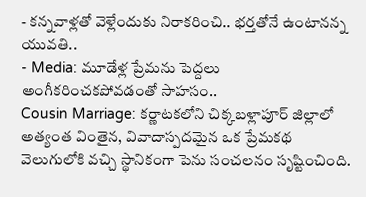- కన్నవాళ్లతో వెళ్లేందుకు నిరాకరించి.. భర్తతోనే ఉంటానన్న యువతి..
- Media: మూడేళ్ల ప్రేమను పెద్దలు అంగీకరించకపోవడంతో సాహసం..
Cousin Marriage: కర్ణాటకలోని చిక్కబళ్లాపూర్ జిల్లాలో అత్యంత వింతైన, వివాదాస్పదమైన ఒక ప్రేమకథ వెలుగులోకి వచ్చి స్థానికంగా పెను సంచలనం సృష్టించింది.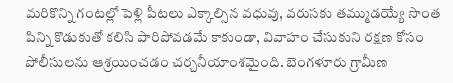మరికొన్ని గంటల్లో పెళ్లి పీటలు ఎక్కాల్సిన వధువు, వరుసకు తమ్ముడయ్యే సొంత పిన్ని కొడుకుతో కలిసి పారిపోవడమే కాకుండా, వివాహం చేసుకుని రక్షణ కోసం పోలీసులను ఆశ్రయించడం చర్చనీయాంశమైంది. బెంగళూరు గ్రామీణ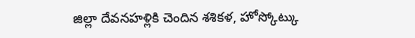జిల్లా దేవనహళ్లికి చెందిన శశికళ, హోస్కోట్కు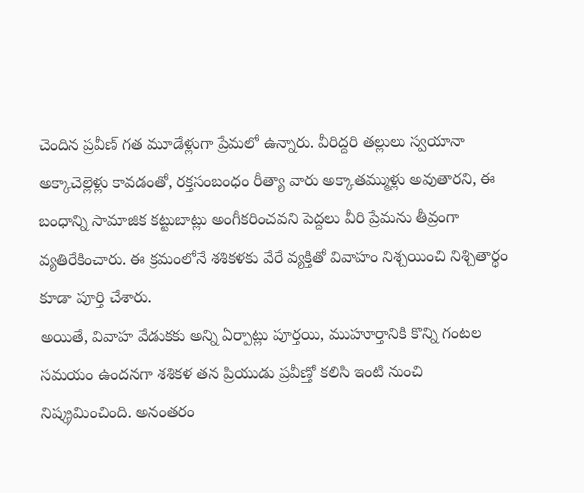చెందిన ప్రవీణ్ గత మూడేళ్లుగా ప్రేమలో ఉన్నారు. వీరిద్దరి తల్లులు స్వయానా అక్కాచెల్లెళ్లు కావడంతో, రక్తసంబంధం రీత్యా వారు అక్కాతమ్ముళ్లు అవుతారని, ఈ బంధాన్ని సామాజిక కట్టుబాట్లు అంగీకరించవని పెద్దలు వీరి ప్రేమను తీవ్రంగా వ్యతిరేకించారు. ఈ క్రమంలోనే శశికళకు వేరే వ్యక్తితో వివాహం నిశ్చయించి నిశ్చితార్థం కూడా పూర్తి చేశారు.
అయితే, వివాహ వేడుకకు అన్ని ఏర్పాట్లు పూర్తయి, ముహూర్తానికి కొన్ని గంటల సమయం ఉందనగా శశికళ తన ప్రియుడు ప్రవీణ్తో కలిసి ఇంటి నుంచి నిష్క్రమించింది. అనంతరం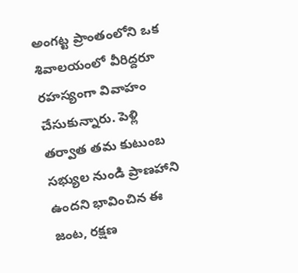అంగట్ట ప్రాంతంలోని ఒక శివాలయంలో వీరిద్దరూ రహస్యంగా వివాహం చేసుకున్నారు. పెళ్లి తర్వాత తమ కుటుంబ సభ్యుల నుండి ప్రాణహాని ఉందని భావించిన ఈ జంట, రక్షణ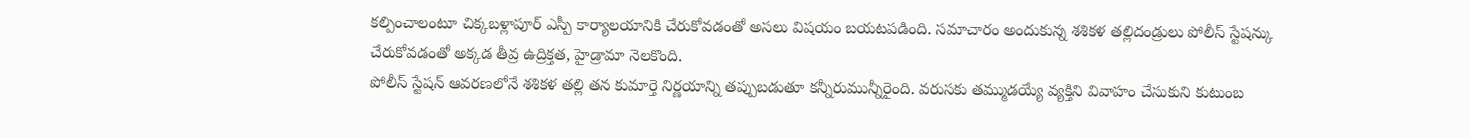కల్పించాలంటూ చిక్కబళ్లాపూర్ ఎస్పీ కార్యాలయానికి చేరుకోవడంతో అసలు విషయం బయటపడింది. సమాచారం అందుకున్న శశికళ తల్లిదండ్రులు పోలీస్ స్టేషన్కు చేరుకోవడంతో అక్కడ తీవ్ర ఉద్రిక్తత, హైడ్రామా నెలకొంది.
పోలీస్ స్టేషన్ ఆవరణలోనే శశికళ తల్లి తన కుమార్తె నిర్ణయాన్ని తప్పుబడుతూ కన్నీరుమున్నీరైంది. వరుసకు తమ్ముడయ్యే వ్యక్తిని వివాహం చేసుకుని కుటుంబ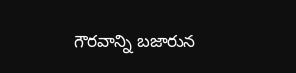గౌరవాన్ని బజారున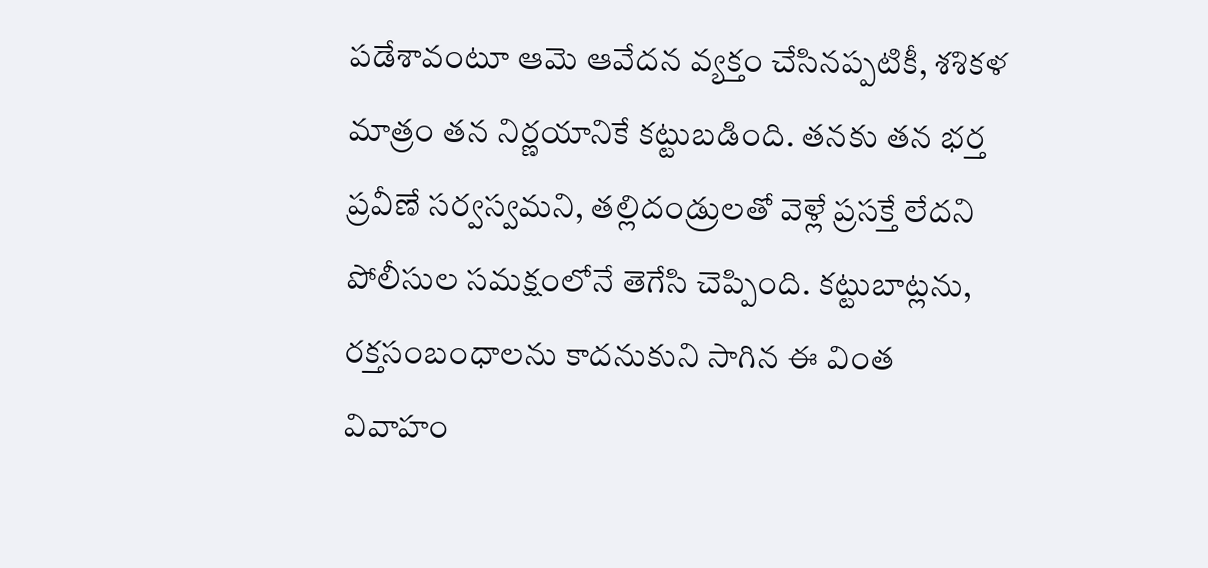పడేశావంటూ ఆమె ఆవేదన వ్యక్తం చేసినప్పటికీ, శశికళ మాత్రం తన నిర్ణయానికే కట్టుబడింది. తనకు తన భర్త ప్రవీణే సర్వస్వమని, తల్లిదండ్రులతో వెళ్లే ప్రసక్తే లేదని పోలీసుల సమక్షంలోనే తెగేసి చెప్పింది. కట్టుబాట్లను, రక్తసంబంధాలను కాదనుకుని సాగిన ఈ వింత వివాహం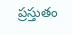ప్రస్తుతం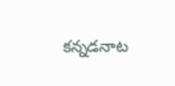కన్నడనాట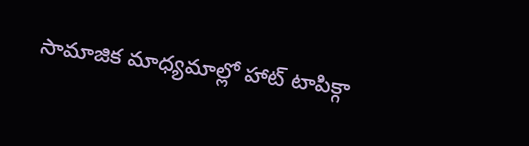సామాజిక మాధ్యమాల్లో హాట్ టాపిక్గా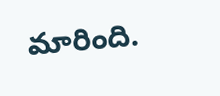మారింది.